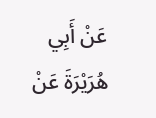عَنْ أَبِي هُرَيْرَةَ عَنْ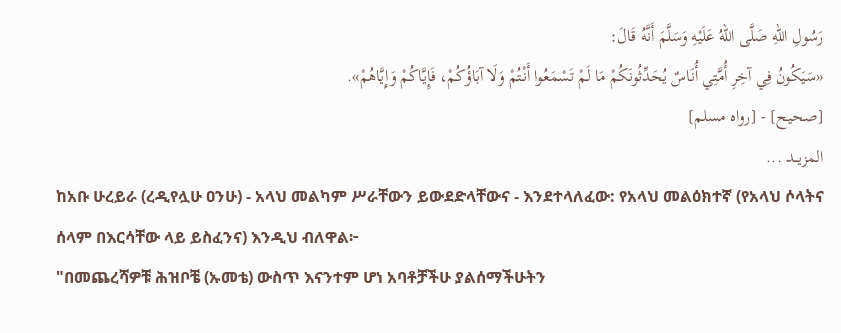رَسُولِ اللهِ صَلَّى اللهُ عَلَيْهِ وَسَلَّمَ أَنَّهُ قَالَ:
«سَيَكُونُ فِي آخِرِ أُمَّتِي أُنَاسٌ يُحَدِّثُونَكُمْ مَا لَمْ تَسْمَعُوا أَنْتُمْ وَلَا آبَاؤُكُمْ، فَإِيَّاكُمْ وَإِيَّاهُمْ».
[صحيح] - [رواه مسلم]
المزيــد ...
ከአቡ ሁረይራ (ረዲየሏሁ ዐንሁ) - አላህ መልካም ሥራቸውን ይውደድላቸውና - እንደተላለፈው: የአላህ መልዕክተኛ (የአላህ ሶላትና ሰላም በእርሳቸው ላይ ይስፈንና) እንዲህ ብለዋል፦
"በመጨረሻዎቹ ሕዝቦቼ (ኡመቴ) ውስጥ እናንተም ሆነ አባቶቻችሁ ያልሰማችሁትን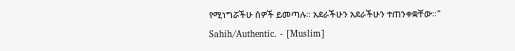የሚነግሯችሁ ሰዎች ይመጣሉ። አደራችሁን አደራችሁን ተጠንቀቋቸው።"
Sahih/Authentic. - [Muslim]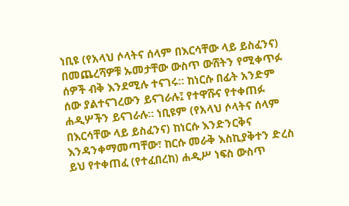ነቢዩ (የአላህ ሶላትና ሰላም በእርሳቸው ላይ ይስፈንና) በመጨረሻዎቹ ኡመታቸው ውስጥ ውሸትን የሚቀጥፉ ሰዎች ብቅ እንደሚሉ ተናገሩ። ከነርሱ በፊት አንድም ሰው ያልተናገረውን ይናገራሉ፤ የተዋሹና የተቀጠፉ ሐዲሦችን ይናገራሉ። ነቢዩም (የአላህ ሶላትና ሰላም በእርሳቸው ላይ ይስፈንና) ከነርሱ እንድንርቅና እንዳንቀማመጣቸው፣ ከርሱ መራቅ እስኪያቅተን ድረስ ይህ የተቀጠፈ (የተፈበረከ) ሐዲሥ ነፍስ ውስጥ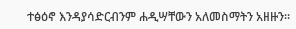ተፅዕኖ እንዳያሳድርብንም ሐዲሣቸውን አለመስማትን አዘዙን።